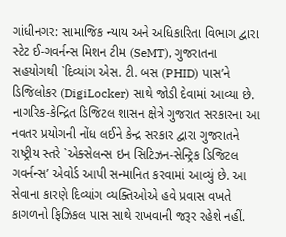ગાંધીનગર: સામાજિક ન્યાય અને અધિકારિતા વિભાગ દ્વારા સ્ટેટ ઈ-ગવર્નન્સ મિશન ટીમ (SeMT), ગુજરાતના સહયોગથી `દિવ્યાંગ એસ. ટી. બસ (PHID) પાસ’ને ડિજિલોકર (DigiLocker) સાથે જોડી દેવામાં આવ્યા છે. નાગરિક-કેન્દ્રિત ડિજિટલ શાસન ક્ષેત્રે ગુજરાત સરકારના આ નવતર પ્રયોગની નોંધ લઈને કેન્દ્ર સરકાર દ્વારા ગુજરાતને રાષ્ટ્રીય સ્તરે `એક્સેલન્સ ઇન સિટિઝન-સેન્ટ્રિક ડિજિટલ ગવર્નન્સ’ એવોર્ડ આપી સન્માનિત કરવામાં આવ્યું છે. આ સેવાના કારણે દિવ્યાંગ વ્યક્તિઓએ હવે પ્રવાસ વખતે કાગળનો ફિઝિકલ પાસ સાથે રાખવાની જરૂર રહેશે નહીં.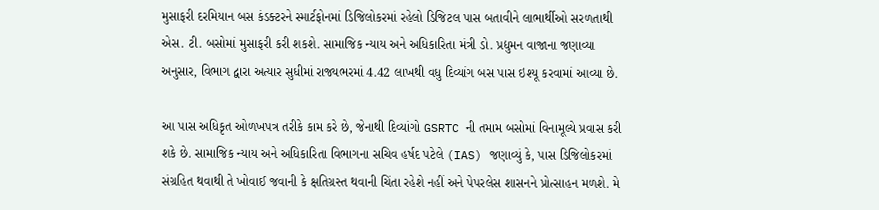મુસાફરી દરમિયાન બસ કંડક્ટરને સ્માર્ટફોનમાં ડિજિલોકરમાં રહેલો ડિજિટલ પાસ બતાવીને લાભાર્થીઓ સરળતાથી એસ. ટી. બસોમાં મુસાફરી કરી શકશે. સામાજિક ન્યાય અને અધિકારિતા મંત્રી ડો. પ્રદ્યુમન વાજાના જણાવ્યા અનુસાર, વિભાગ દ્વારા અત્યાર સુધીમાં રાજ્યભરમાં 4.42 લાખથી વધુ દિવ્યાંગ બસ પાસ ઇશ્યૂ કરવામાં આવ્યા છે.

આ પાસ અધિકૃત ઓળખપત્ર તરીકે કામ કરે છે, જેનાથી દિવ્યાંગો GSRTC ની તમામ બસોમાં વિનામૂલ્યે પ્રવાસ કરી શકે છે. સામાજિક ન્યાય અને અધિકારિતા વિભાગના સચિવ હર્ષદ પટેલે (IAS) જણાવ્યું કે, પાસ ડિજિલોકરમાં સંગ્રહિત થવાથી તે ખોવાઈ જવાની કે ક્ષતિગ્રસ્ત થવાની ચિંતા રહેશે નહીં અને પેપરલેસ શાસનને પ્રોત્સાહન મળશે. મે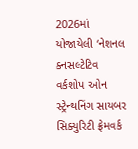2026માં યોજાયેલી ‘નેશનલ ક્નસલ્ટેટિવ વર્કશોપ ઓન સ્ટ્રેન્થનિંગ સાયબર સિક્યુરિટી ફ્રેમવર્ક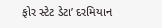ફોર સ્ટેટ ડેટા’ દરમિયાન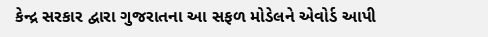કેન્દ્ર સરકાર દ્વારા ગુજરાતના આ સફળ મોડેલને એવોર્ડ આપી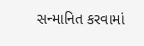સન્માનિત કરવામાં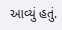આવ્યું હતું.